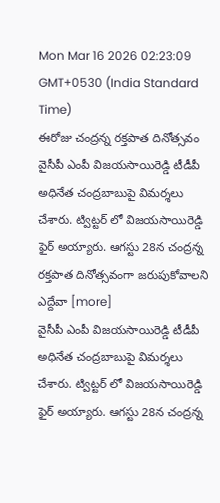Mon Mar 16 2026 02:23:09 GMT+0530 (India Standard Time)
ఈరోజు చంద్రన్న రక్తపాత దినోత్సవం
వైసీపీ ఎంపీ విజయసాయిరెడ్డి టీడీపీ అధినేత చంద్రబాబుపై విమర్శలు చేశారు. ట్విట్టర్ లో విజయసాయిరెడ్డి ఫైర్ అయ్యారు. ఆగస్టు 28న చంద్రన్న రక్తపాత దినోత్సవంగా జరుపుకోవాలని ఎద్దేవా [more]
వైసీపీ ఎంపీ విజయసాయిరెడ్డి టీడీపీ అధినేత చంద్రబాబుపై విమర్శలు చేశారు. ట్విట్టర్ లో విజయసాయిరెడ్డి ఫైర్ అయ్యారు. ఆగస్టు 28న చంద్రన్న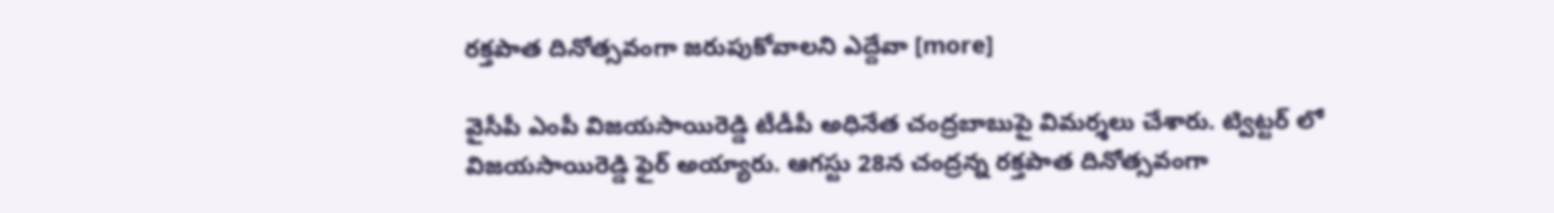రక్తపాత దినోత్సవంగా జరుపుకోవాలని ఎద్దేవా [more]

వైసీపీ ఎంపీ విజయసాయిరెడ్డి టీడీపీ అధినేత చంద్రబాబుపై విమర్శలు చేశారు. ట్విట్టర్ లో విజయసాయిరెడ్డి ఫైర్ అయ్యారు. ఆగస్టు 28న చంద్రన్న రక్తపాత దినోత్సవంగా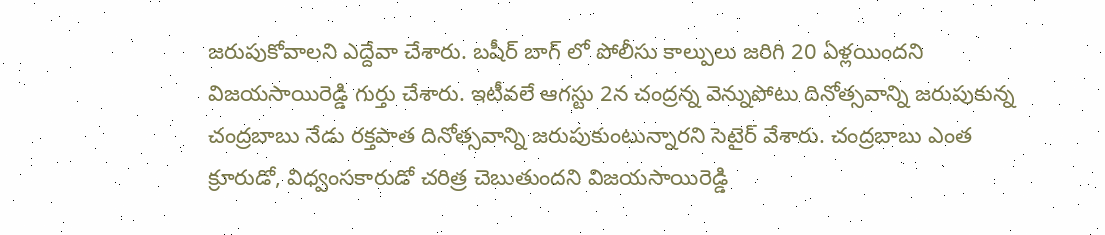జరుపుకోవాలని ఎద్దేవా చేశారు. బషీర్ బాగ్ లో పోలీసు కాల్పులు జరిగి 20 ఏళ్లయిందని విజయసాయిరెడ్డి గుర్తు చేశారు. ఇటీవలే ఆగస్టు 2న చంద్రన్న వెన్నుపోటు దినోత్సవాన్ని జరుపుకున్న చంద్రబాబు నేడు రక్తపాత దినోత్సవాన్ని జరుపుకుంటున్నారని సెటైర్ వేశారు. చంద్రబాబు ఎంత క్రూరుడో, విధ్వంసకారుడో చరిత్ర చెబుతుందని విజయసాయిరెడ్డి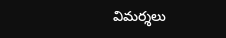విమర్శలు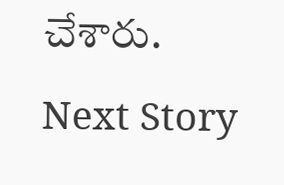చేశారు.
Next Story